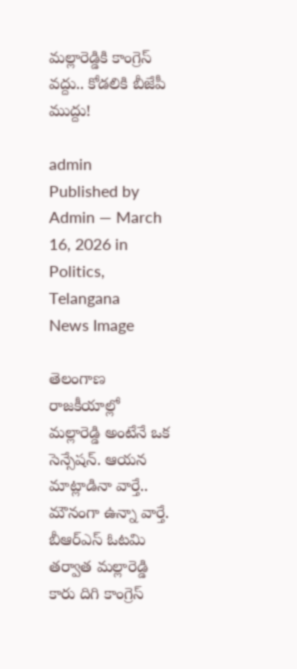మల్లారెడ్డికి కాంగ్రెస్ వద్దు.. కోడలికి బీజేపీ ముద్దు!

admin
Published by Admin — March 16, 2026 in Politics, Telangana
News Image

తెలంగాణ రాజకీయాల్లో మల్లారెడ్డి అంటేనే ఒక సెన్సేషన్. ఆయన మాట్లాడినా వార్తే.. మౌనంగా ఉన్నా వార్తే. బీఆర్ఎస్ ఓటమి తర్వాత మల్లారెడ్డి కారు దిగి కాంగ్రెస్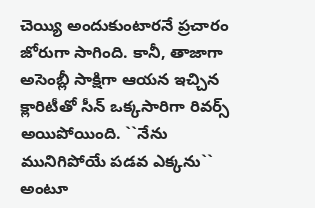చెయ్యి అందుకుంటారనే ప్రచారం జోరుగా సాగింది. కానీ, తాజాగా అసెంబ్లీ సాక్షిగా ఆయన ఇచ్చిన క్లారిటీతో సీన్ ఒక్కసారిగా రివర్స్ అయిపోయింది. ``నేను మునిగిపోయే పడవ ఎక్కను`` అంటూ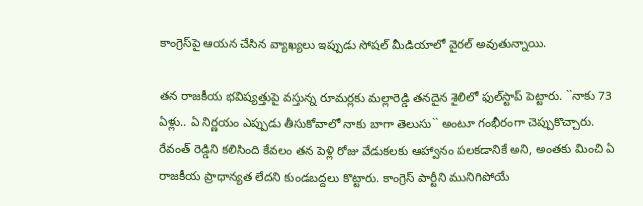కాంగ్రెస్‌పై ఆయన చేసిన వ్యాఖ్యలు ఇప్పుడు సోషల్ మీడియాలో వైరల్ అవుతున్నాయి.

తన రాజకీయ భవిష్యత్తుపై వస్తున్న రూమర్లకు మల్లారెడ్డి తనదైన శైలిలో ఫుల్‌స్టాప్ పెట్టారు. ``నాకు 73 ఏళ్లు.. ఏ నిర్ణయం ఎప్పుడు తీసుకోవాలో నాకు బాగా తెలుసు`` అంటూ గంభీరంగా చెప్పుకొచ్చారు. రేవంత్ రెడ్డిని కలిసింది కేవలం తన పెళ్లి రోజు వేడుక‌ల‌కు ఆహ్వానం పలకడానికే అని, అంతకు మించి ఏ రాజకీయ ప్రాధాన్యత లేదని కుండబద్దలు కొట్టారు. కాంగ్రెస్ పార్టీని మునిగిపోయే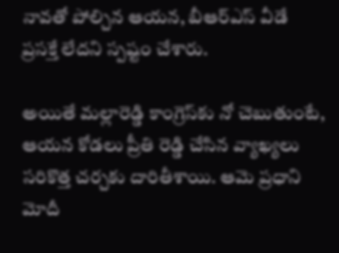నావతో పోల్చిన ఆయన, బీఆర్ఎస్ వీడే ప్రసక్తే లేదని స్పష్టం చేశారు.

అయితే మల్లారెడ్డి కాంగ్రెస్‌కు నో చెబుతుంటే, ఆయన కోడలు ప్రీతి రెడ్డి చేసిన వ్యాఖ్యలు సరికొత్త చర్చకు దారితీశాయి. ఆమె ప్రధాని మోదీ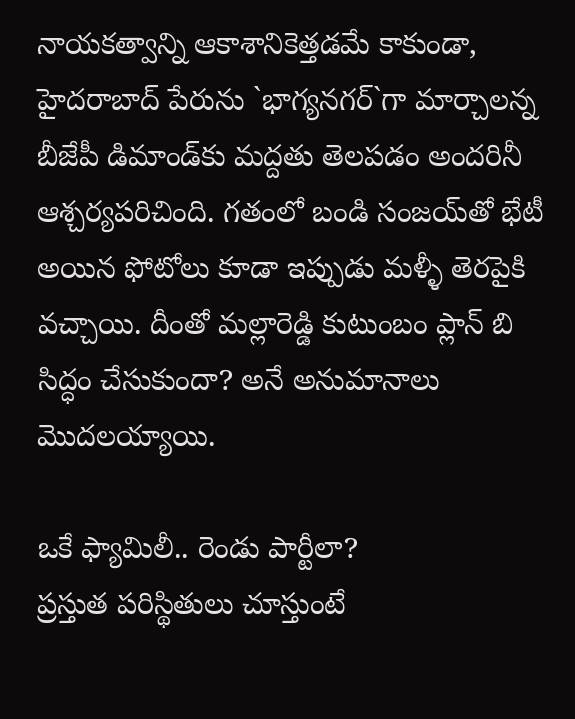నాయకత్వాన్ని ఆకాశానికెత్తడమే కాకుండా, హైదరాబాద్ పేరును `భాగ్యనగర్`గా మార్చాలన్న బీజేపీ డిమాండ్‌కు మద్దతు తెలపడం అందరినీ ఆశ్చర్యపరిచింది. గతంలో బండి సంజయ్‌తో భేటీ అయిన ఫోటోలు కూడా ఇప్పుడు మళ్ళీ తెరపైకి వచ్చాయి. దీంతో మల్లారెడ్డి కుటుంబం ప్లాన్ బి సిద్ధం చేసుకుందా? అనే అనుమానాలు మొదలయ్యాయి.

ఒకే ఫ్యామిలీ.. రెండు పార్టీలా?
ప్రస్తుత పరిస్థితులు చూస్తుంటే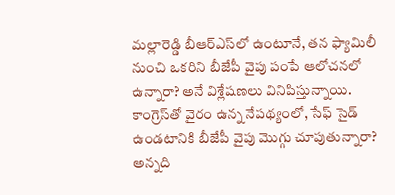మల్లారెడ్డి బీఆర్ఎస్‌లో ఉంటూనే, తన ఫ్యామిలీ నుంచి ఒకరిని బీజేపీ వైపు పంపే ఆలోచనలో ఉన్నారా? అనే విశ్లేషణలు వినిపిస్తున్నాయి. కాంగ్రెస్‌తో వైరం ఉన్న నేపథ్యంలో, సేఫ్ సైడ్ ఉండటానికి బీజేపీ వైపు మొగ్గు చూపుతున్నారా? అన్నది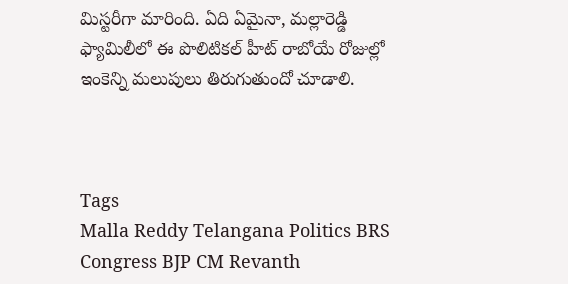మిస్టరీగా మారింది. ఏది ఏమైనా, మల్లారెడ్డి ఫ్యామిలీలో ఈ పొలిటికల్ హీట్ రాబోయే రోజుల్లో ఇంకెన్ని మలుపులు తిరుగుతుందో చూడాలి.



Tags
Malla Reddy Telangana Politics BRS Congress BJP CM Revanth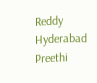Reddy Hyderabad Preethi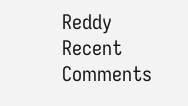Reddy
Recent Comments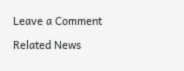Leave a Comment

Related News